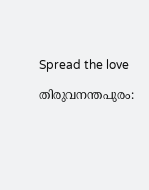Spread the love

തിരുവനന്തപുരം: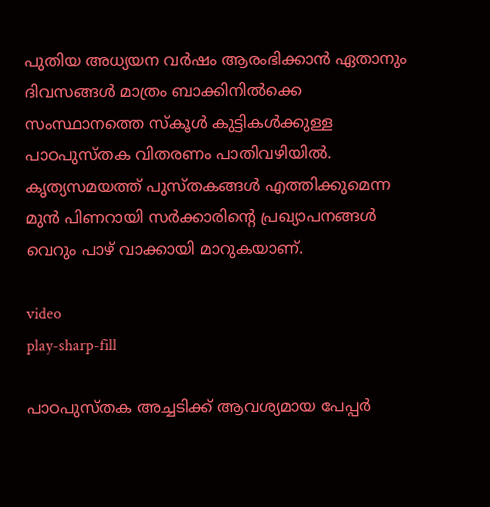പുതിയ അധ്യയന വര്‍ഷം ആരംഭിക്കാന്‍ ഏതാനും ദിവസങ്ങള്‍ മാത്രം ബാക്കിനില്‍ക്കെ സംസ്ഥാനത്തെ സ്‌കൂള്‍ കുട്ടികള്‍ക്കുള്ള പാഠപുസ്തക വിതരണം പാതിവഴിയില്‍. കൃത്യസമയത്ത് പുസ്തകങ്ങള്‍ എത്തിക്കുമെന്ന മുന്‍ പിണറായി സര്‍ക്കാരിന്റെ പ്രഖ്യാപനങ്ങള്‍ വെറും പാഴ് വാക്കായി മാറുകയാണ്.

video
play-sharp-fill

പാഠപുസ്തക അച്ചടിക്ക് ആവശ്യമായ പേപ്പര്‍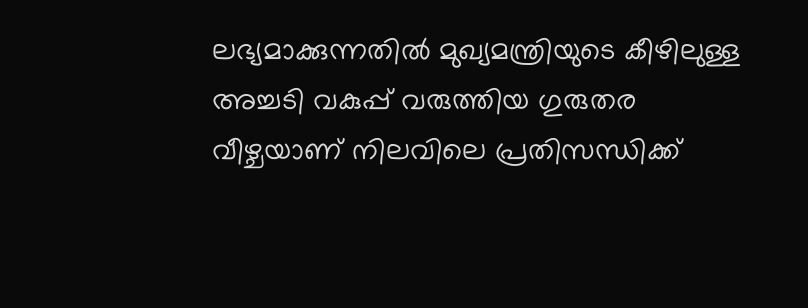ലഭ്യമാക്കുന്നതില്‍ മുഖ്യമന്ത്രിയുടെ കീഴിലുള്ള അച്ചടി വകുപ്പ് വരുത്തിയ ഗുരുതര വീഴ്ചയാണ് നിലവിലെ പ്രതിസന്ധിക്ക്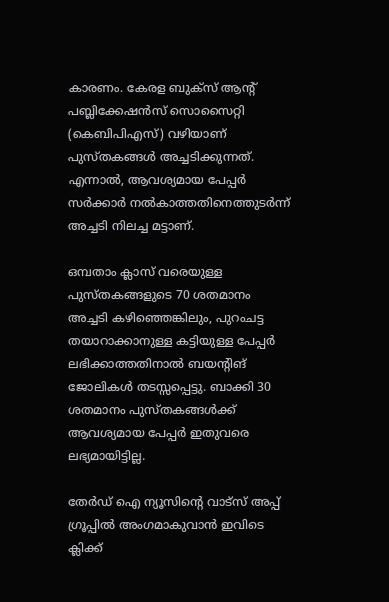കാരണം. കേരള ബുക്‌സ് ആന്റ് പബ്ലിക്കേഷന്‍സ് സൊസൈറ്റി (കെബിപിഎസ്) വഴിയാണ് പുസ്തകങ്ങള്‍ അച്ചടിക്കുന്നത്. എന്നാല്‍, ആവശ്യമായ പേപ്പര്‍ സര്‍ക്കാര്‍ നല്‍കാത്തതിനെത്തുടര്‍ന്ന് അച്ചടി നിലച്ച മട്ടാണ്.

ഒമ്പതാം ക്ലാസ് വരെയുള്ള പുസ്തകങ്ങളുടെ 70 ശതമാനം അച്ചടി കഴിഞ്ഞെങ്കിലും, പുറംചട്ട തയാറാക്കാനുള്ള കട്ടിയുള്ള പേപ്പര്‍ ലഭിക്കാത്തതിനാല്‍ ബയന്റിങ് ജോലികള്‍ തടസ്സപ്പെട്ടു. ബാക്കി 30 ശതമാനം പുസ്തകങ്ങള്‍ക്ക് ആവശ്യമായ പേപ്പര്‍ ഇതുവരെ ലഭ്യമായിട്ടില്ല.

തേർഡ് ഐ ന്യൂസിന്റെ വാട്സ് അപ്പ് ഗ്രൂപ്പിൽ അംഗമാകുവാൻ ഇവിടെ ക്ലിക്ക്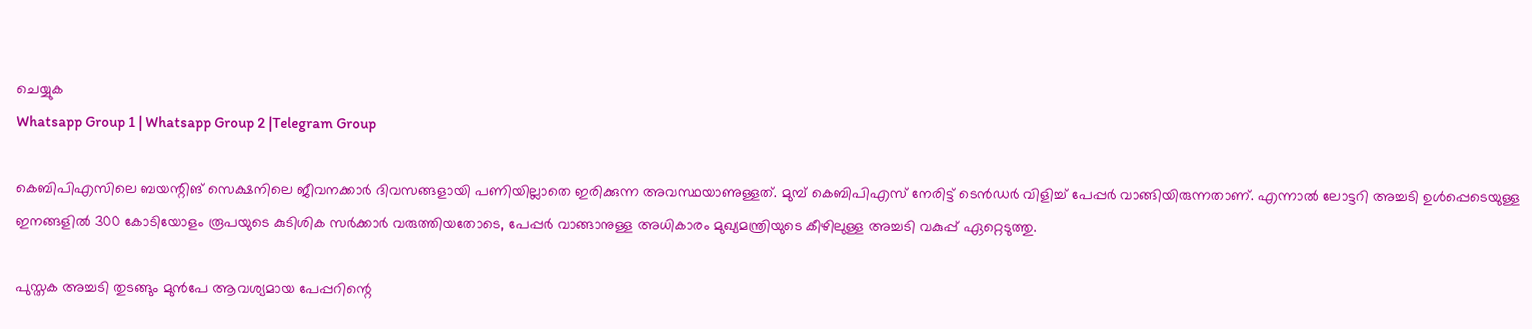ചെയ്യുക
Whatsapp Group 1 | Whatsapp Group 2 |Telegram Group

കെബിപിഎസിലെ ബയന്റിങ് സെക്ഷനിലെ ജീവനക്കാര്‍ ദിവസങ്ങളായി പണിയില്ലാതെ ഇരിക്കുന്ന അവസ്ഥയാണുള്ളത്. മുമ്പ് കെബിപിഎസ് നേരിട്ട് ടെന്‍ഡര്‍ വിളിച്ച്‌ പേപ്പര്‍ വാങ്ങിയിരുന്നതാണ്. എന്നാല്‍ ലോട്ടറി അച്ചടി ഉള്‍പ്പെടെയുള്ള ഇനങ്ങളില്‍ 300 കോടിയോളം രൂപയുടെ കുടിശിക സര്‍ക്കാര്‍ വരുത്തിയതോടെ, പേപ്പര്‍ വാങ്ങാനുള്ള അധികാരം മുഖ്യമന്ത്രിയുടെ കീഴിലുള്ള അച്ചടി വകുപ്പ് ഏറ്റെടുത്തു.

പുസ്തക അച്ചടി തുടങ്ങും മുന്‍പേ ആവശ്യമായ പേപ്പറിന്റെ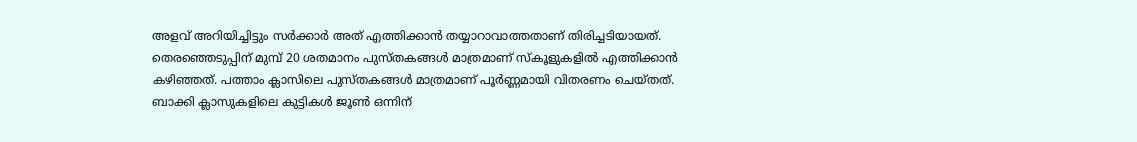അളവ് അറിയിച്ചിട്ടും സര്‍ക്കാര്‍ അത് എത്തിക്കാന്‍ തയ്യാറാവാത്തതാണ് തിരിച്ചടിയായത്. തെരഞ്ഞെടുപ്പിന് മുമ്പ് 20 ശതമാനം പുസ്തകങ്ങള്‍ മാത്രമാണ് സ്‌കൂളുകളില്‍ എത്തിക്കാന്‍ കഴിഞ്ഞത്. പത്താം ക്ലാസിലെ പുസ്തകങ്ങള്‍ മാത്രമാണ് പൂര്‍ണ്ണമായി വിതരണം ചെയ്തത്. ബാക്കി ക്ലാസുകളിലെ കുട്ടികള്‍ ജൂണ്‍ ഒന്നിന്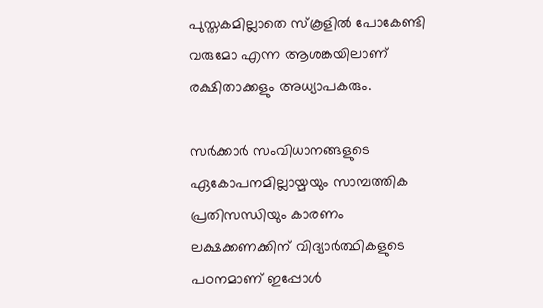പുസ്തകമില്ലാതെ സ്‌കൂളില്‍ പോകേണ്ടി വരുമോ എന്ന ആശങ്കയിലാണ് രക്ഷിതാക്കളും അധ്യാപകരും.

സര്‍ക്കാര്‍ സംവിധാനങ്ങളുടെ ഏകോപനമില്ലായ്മയും സാമ്പത്തിക പ്രതിസന്ധിയും കാരണം ലക്ഷക്കണക്കിന് വിദ്യാര്‍ത്ഥികളുടെ പഠനമാണ് ഇപ്പോള്‍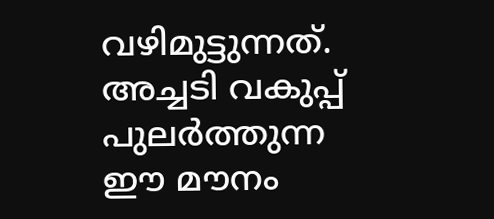വഴിമുട്ടുന്നത്. അച്ചടി വകുപ്പ് പുലര്‍ത്തുന്ന ഈ മൗനം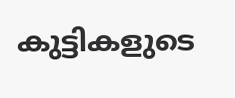കുട്ടികളുടെ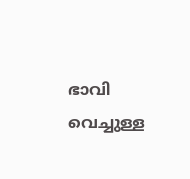ഭാവി വെച്ചുള്ള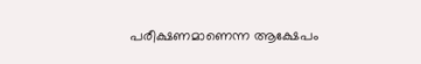പരീക്ഷണമാണെന്ന ആക്ഷേപം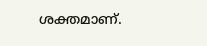ശക്തമാണ്.